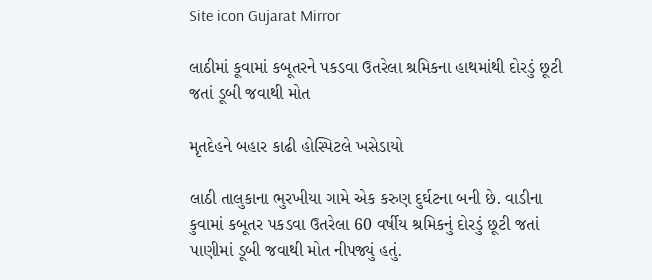Site icon Gujarat Mirror

લાઠીમાં કૂવામાં કબૂતરને પકડવા ઉતરેલા શ્રમિકના હાથમાંથી દોરડું છૂટી જતાં ડૂબી જવાથી મોત

મૃતદેહને બહાર કાઢી હોસ્પિટલે ખસેડાયો

લાઠી તાલુકાના ભુરખીયા ગામે એક કરુણ દુર્ઘટના બની છે. વાડીના કુવામાં કબૂતર પકડવા ઉતરેલા 60 વર્ષીય શ્રમિકનું દોરડું છૂટી જતાં પાણીમાં ડૂબી જવાથી મોત નીપજ્યું હતું.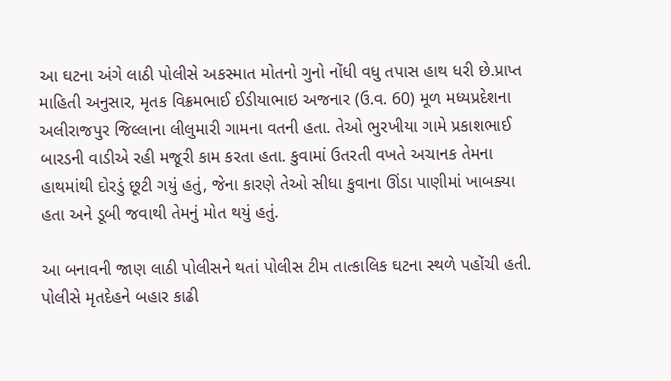આ ઘટના અંગે લાઠી પોલીસે અકસ્માત મોતનો ગુનો નોંધી વધુ તપાસ હાથ ધરી છે.પ્રાપ્ત માહિતી અનુસાર, મૃતક વિક્રમભાઈ ઈડીયાભાઇ અજનાર (ઉ.વ. 60) મૂળ મધ્યપ્રદેશના અલીરાજપુર જિલ્લાના લીલુમારી ગામના વતની હતા. તેઓ ભુરખીયા ગામે પ્રકાશભાઈ બારડની વાડીએ રહી મજૂરી કામ કરતા હતા. કુવામાં ઉતરતી વખતે અચાનક તેમના હાથમાંથી દોરડું છૂટી ગયું હતું, જેના કારણે તેઓ સીધા કુવાના ઊંડા પાણીમાં ખાબક્યા હતા અને ડૂબી જવાથી તેમનું મોત થયું હતું.

આ બનાવની જાણ લાઠી પોલીસને થતાં પોલીસ ટીમ તાત્કાલિક ઘટના સ્થળે પહોંચી હતી. પોલીસે મૃતદેહને બહાર કાઢી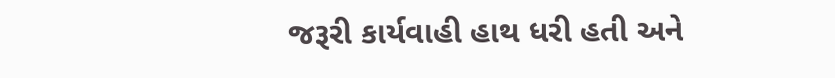જરૂરી કાર્યવાહી હાથ ધરી હતી અને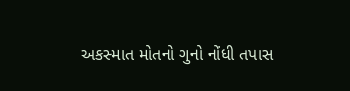અકસ્માત મોતનો ગુનો નોંધી તપાસ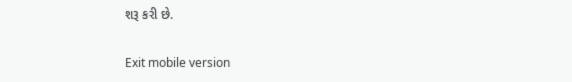શરૂ કરી છે.

Exit mobile version